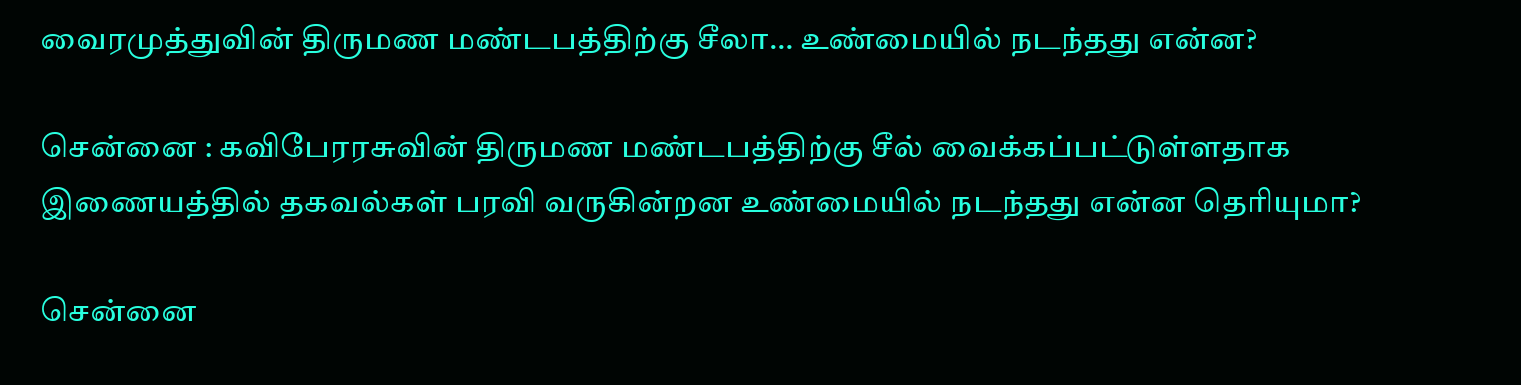வைரமுத்துவின் திருமண மண்டபத்திற்கு சீலா… உண்மையில் நடந்தது என்ன?

சென்னை : கவிபேரரசுவின் திருமண மண்டபத்திற்கு சீல் வைக்கப்பட்டுள்ளதாக இணையத்தில் தகவல்கள் பரவி வருகின்றன உண்மையில் நடந்தது என்ன தெரியுமா?

சென்னை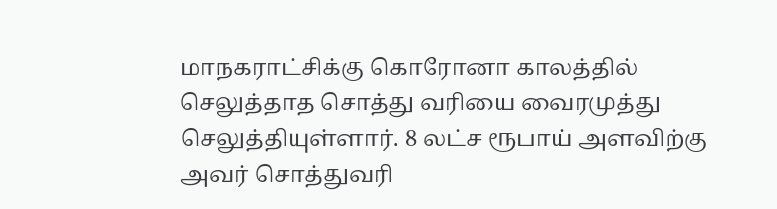மாநகராட்சிக்கு கொரோனா காலத்தில் செலுத்தாத சொத்து வரியை வைரமுத்து செலுத்தியுள்ளார். 8 லட்ச ரூபாய் அளவிற்கு அவர் சொத்துவரி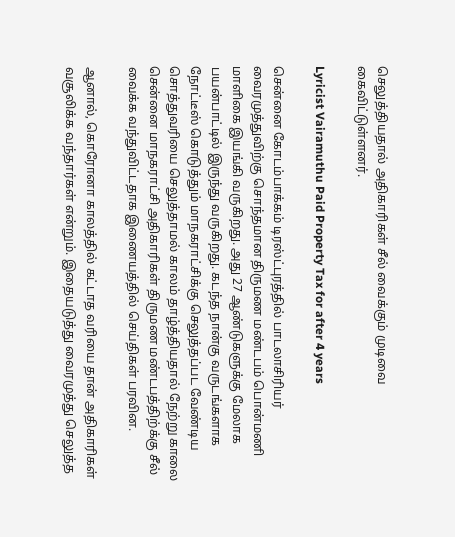செலுத்தியதால் அதிகாரிகள் சீல் வைக்கும் முடிவை கைவிட்டுள்ளனர்.

Lyricist Vairamuthu Paid Property Tax for after 4 years

சென்னை கோடம்பாக்கம் டிரஸ்ட்புரத்தில் பாடலாசிரியர் வைரமுத்துவிற்கு சொந்தமான திருமண மண்டபம் பொன்மணி மாளிகை இயங்கி வருகிறது. அது 27 ஆண்டுகளுக்கு மேலாக பயன்பாட்டில் இருந்து வருகிறது. கடந்த நான்கு வருடங்களாக நோட்டீஸ் கொடுத்தும் மாநகராட்சிக்கு செலுத்தப்பட வேண்டிய சொத்துவரியை செலுத்தாமல் காலம் தாழ்த்தியதால் நேற்று காலை சென்னை மாநகராட்சி அதிகாரிகள் திருமண மண்டபத்திற்க்கு சீல் வைக்க வந்துவிட்டதாக இணையத்தில் செய்திகள் பரவின.

ஆனால், கொரோனா காலத்தில் கட்டாத வரியை தான் அதிகாரிகள் வசூலிக்க வந்தார்கள் என்றும். இதையடுத்து வைரமுத்து செலுத்த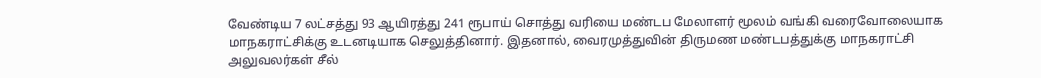வேண்டிய 7 லட்சத்து 93 ஆயிரத்து 241 ரூபாய் சொத்து வரியை மண்டப மேலாளர் மூலம் வங்கி வரைவோலையாக மாநகராட்சிக்கு உடனடியாக செலுத்தினார். இதனால், வைரமுத்துவின் திருமண மண்டபத்துக்கு மாநகராட்சி அலுவலர்கள் சீல்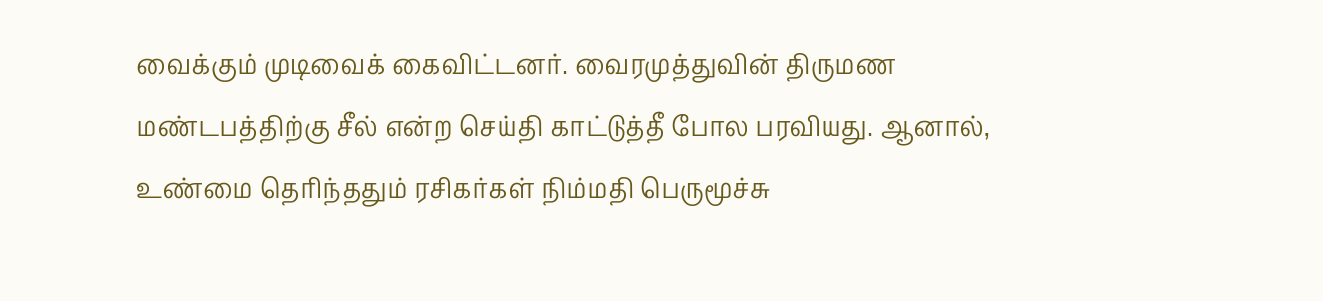வைக்கும் முடிவைக் கைவிட்டனர். வைரமுத்துவின் திருமண மண்டபத்திற்கு சீல் என்ற செய்தி காட்டுத்தீ போல பரவியது. ஆனால், உண்மை தெரிந்ததும் ரசிகர்கள் நிம்மதி பெருமூச்சு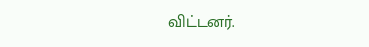விட்டனர்.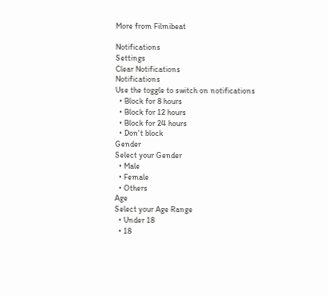More from Filmibeat

Notifications
Settings
Clear Notifications
Notifications
Use the toggle to switch on notifications
  • Block for 8 hours
  • Block for 12 hours
  • Block for 24 hours
  • Don't block
Gender
Select your Gender
  • Male
  • Female
  • Others
Age
Select your Age Range
  • Under 18
  • 18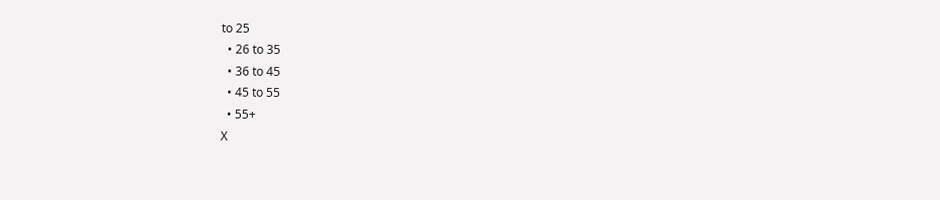to 25
  • 26 to 35
  • 36 to 45
  • 45 to 55
  • 55+
X